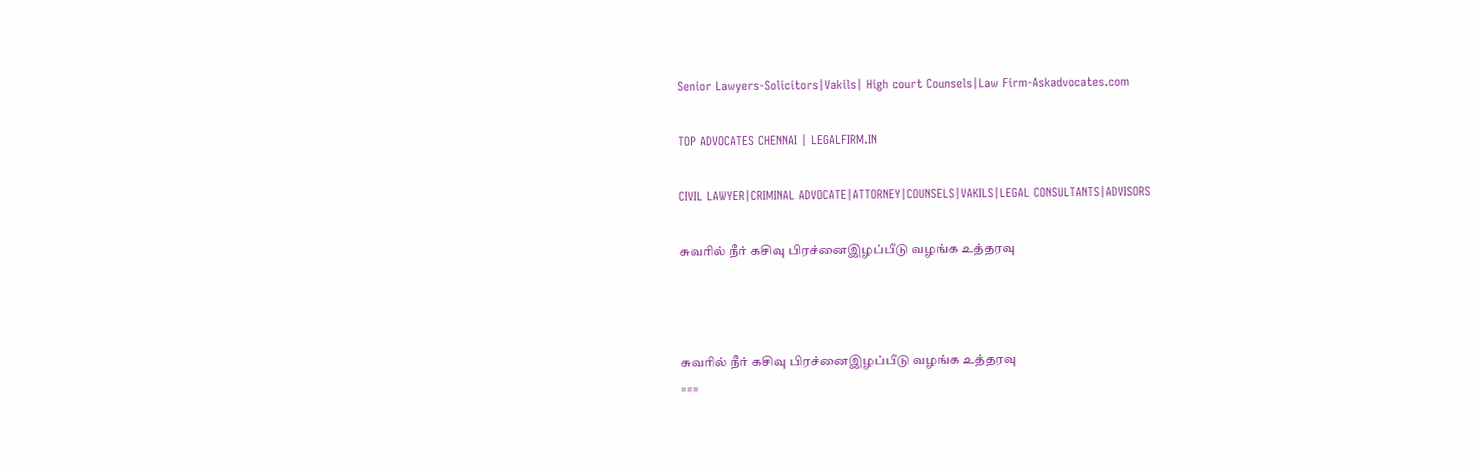Senior Lawyers-Solicitors|Vakils| High court Counsels|Law Firm-Askadvocates.com

TOP ADVOCATES CHENNAI | LEGALFIRM.IN

CIVIL LAWYER|CRIMINAL ADVOCATE|ATTORNEY|COUNSELS|VAKILS|LEGAL CONSULTANTS|ADVISORS

சுவரில் நீர் கசிவு பிரச்னைஇழப்பீடு வழங்க உத்தரவு



சுவரில் நீர் கசிவு பிரச்னைஇழப்பீடு வழங்க உத்தரவு
===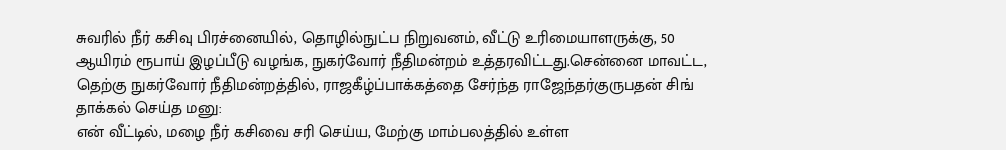சுவரில் நீர் கசிவு பிரச்னையில், தொழில்நுட்ப நிறுவனம், வீட்டு உரிமையாளருக்கு, 50 ஆயிரம் ரூபாய் இழப்பீடு வழங்க, நுகர்வோர் நீதிமன்றம் உத்தரவிட்டது.சென்னை மாவட்ட, தெற்கு நுகர்வோர் நீதிமன்றத்தில், ராஜகீழ்ப்பாக்கத்தை சேர்ந்த ராஜேந்தர்குருபதன் சிங் தாக்கல் செய்த மனு:
என் வீட்டில், மழை நீர் கசிவை சரி செய்ய, மேற்கு மாம்பலத்தில் உள்ள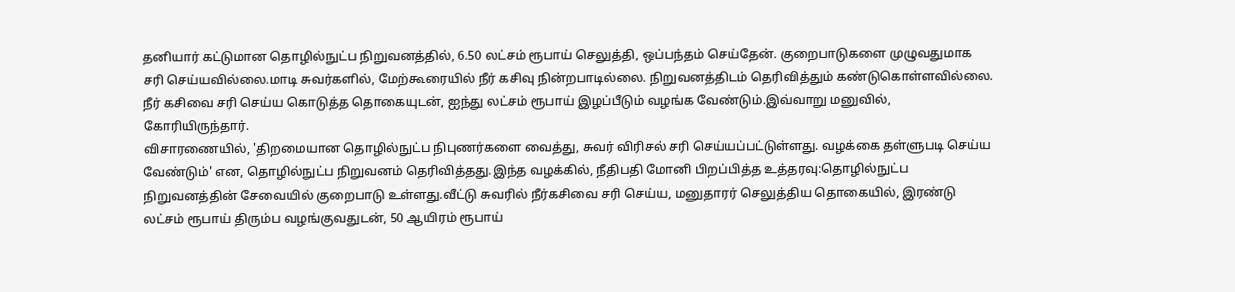தனியார் கட்டுமான தொழில்நுட்ப நிறுவனத்தில், 6.50 லட்சம் ரூபாய் செலுத்தி, ஒப்பந்தம் செய்தேன். குறைபாடுகளை முழுவதுமாக சரி செய்யவில்லை.மாடி சுவர்களில், மேற்கூரையில் நீர் கசிவு நின்றபாடில்லை. நிறுவனத்திடம் தெரிவித்தும் கண்டுகொள்ளவில்லை. நீர் கசிவை சரி செய்ய கொடுத்த தொகையுடன், ஐந்து லட்சம் ரூபாய் இழப்பீடும் வழங்க வேண்டும்.இவ்வாறு மனுவில், கோரியிருந்தார்.
விசாரணையில், 'திறமையான தொழில்நுட்ப நிபுணர்களை வைத்து, சுவர் விரிசல் சரி செய்யப்பட்டுள்ளது. வழக்கை தள்ளுபடி செய்ய வேண்டும்' என, தொழில்நுட்ப நிறுவனம் தெரிவித்தது.இந்த வழக்கில், நீதிபதி மோனி பிறப்பித்த உத்தரவு:தொழில்நுட்ப நிறுவனத்தின் சேவையில் குறைபாடு உள்ளது.வீட்டு சுவரில் நீர்கசிவை சரி செய்ய, மனுதாரர் செலுத்திய தொகையில், இரண்டு லட்சம் ரூபாய் திரும்ப வழங்குவதுடன், 50 ஆயிரம் ரூபாய்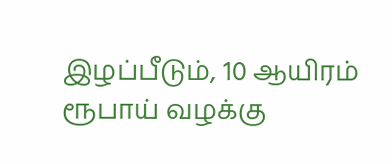இழப்பீடும், 10 ஆயிரம் ரூபாய் வழக்கு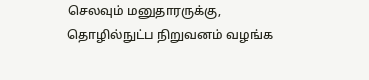செலவும் மனுதாரருக்கு, தொழில்நுட்ப நிறுவனம் வழங்க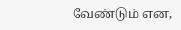வேண்டும் என,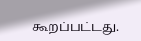கூறப்பட்டது.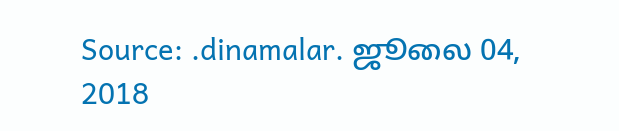Source: .dinamalar. ஜூலை 04, 2018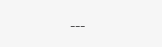---